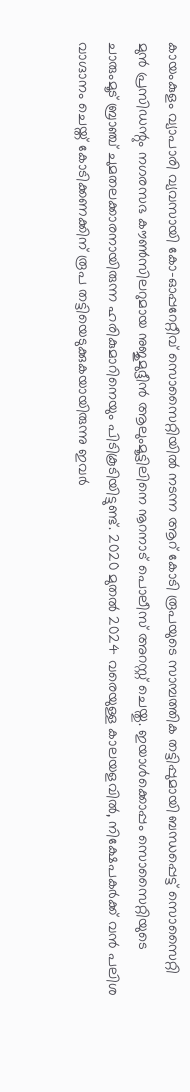കായംകുളം വ്യാപാരി വ്യവസായി കോ-ഓപ്പറേറ്റീവ് സൊസൈറ്റിയിൽ നടന്ന ആറ് കോടി രൂപയുടെ സാമ്പത്തിക തട്ടിപ്പുമായി ബന്ധപ്പെട്ട് സൊസൈറ്റി മുൻ പ്രസിഡന്റും നഗരസഭ കൗൺസിലറുമായ നുജുമുദ്ദീൻ ആലുംമൂട്ടിലിനെ നൂറനാട് പൊലീസ് അറസ്റ്റ് ചെയ്തു. ഇയാൾക്കൊപ്പം സൊസൈറ്റിയുടെ ചാരുംമൂട് ബ്രാഞ്ച് ചുമതലക്കാരനായിരുന്ന ഹരികുമാറിനെയും പിടികൂടിയിട്ടുണ്ട്. 2020 മുതൽ 2024 വരെയുള്ള കാലയളവിൽ, നിക്ഷേപകർക്ക് വൻ പലിശ വാഗ്ദാനം ചെയ്ത് കോടിക്കണക്കിന് രൂപ തട്ടിയെടുക്കുകയായിരുന്നു ഇവർ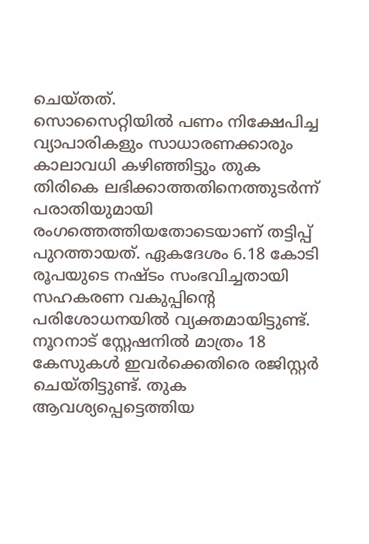ചെയ്തത്.
സൊസൈറ്റിയിൽ പണം നിക്ഷേപിച്ച വ്യാപാരികളും സാധാരണക്കാരും കാലാവധി കഴിഞ്ഞിട്ടും തുക തിരികെ ലഭിക്കാത്തതിനെത്തുടർന്ന് പരാതിയുമായി രംഗത്തെത്തിയതോടെയാണ് തട്ടിപ്പ് പുറത്തായത്. ഏകദേശം 6.18 കോടി രൂപയുടെ നഷ്ടം സംഭവിച്ചതായി സഹകരണ വകുപ്പിന്റെ പരിശോധനയിൽ വ്യക്തമായിട്ടുണ്ട്. നൂറനാട് സ്റ്റേഷനിൽ മാത്രം 18 കേസുകൾ ഇവർക്കെതിരെ രജിസ്റ്റർ ചെയ്തിട്ടുണ്ട്. തുക ആവശ്യപ്പെട്ടെത്തിയ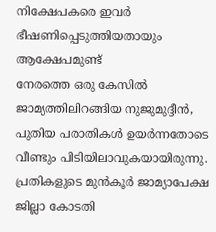നിക്ഷേപകരെ ഇവർ ഭീഷണിപ്പെടുത്തിയതായും ആക്ഷേപമുണ്ട്
നേരത്തെ ഒരു കേസിൽ ജാമ്യത്തിലിറങ്ങിയ നുജുമുദ്ദീൻ, പുതിയ പരാതികൾ ഉയർന്നതോടെ വീണ്ടും പിടിയിലാവുകയായിരുന്നു. പ്രതികളുടെ മുൻകൂർ ജാമ്യാപേക്ഷ ജില്ലാ കോടതി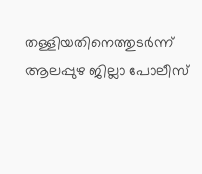തള്ളിയതിനെത്തുടർന്ന് ആലപ്പുഴ ജില്ലാ പോലീസ്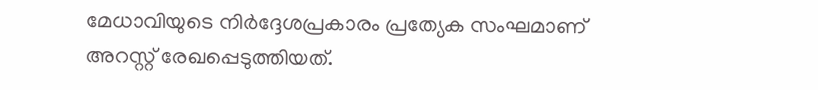മേധാവിയുടെ നിർദ്ദേശപ്രകാരം പ്രത്യേക സംഘമാണ് അറസ്റ്റ് രേഖപ്പെടുത്തിയത്.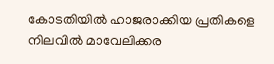കോടതിയിൽ ഹാജരാക്കിയ പ്രതികളെ നിലവിൽ മാവേലിക്കര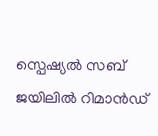സ്പെഷ്യൽ സബ് ജയിലിൽ റിമാൻഡ്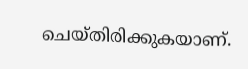ചെയ്തിരിക്കുകയാണ്.